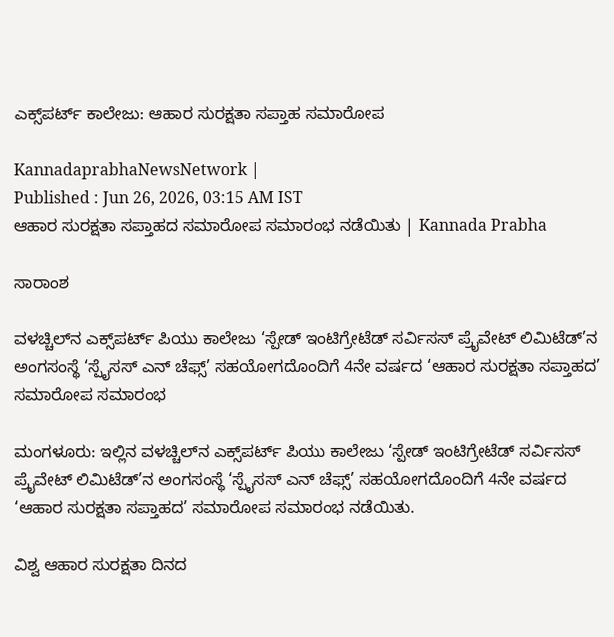ಎಕ್ಸ್‌ಪರ್ಟ್ ಕಾಲೇಜು: ಆಹಾರ ಸುರಕ್ಷತಾ ಸಪ್ತಾಹ ಸಮಾರೋಪ

KannadaprabhaNewsNetwork |
Published : Jun 26, 2026, 03:15 AM IST
ಆಹಾರ ಸುರಕ್ಷತಾ ಸಪ್ತಾಹದ ಸಮಾರೋಪ ಸಮಾರಂಭ ನಡೆಯಿತು | Kannada Prabha

ಸಾರಾಂಶ

ವಳಚ್ಚಿಲ್‌ನ ಎಕ್ಸ್‌ಪರ್ಟ್ ಪಿಯು ಕಾಲೇಜು ‘ಸ್ಪೇಡ್ ಇಂಟಿಗ್ರೇಟೆಡ್ ಸರ್ವಿಸಸ್ ಪ್ರೈವೇಟ್ ಲಿಮಿಟೆಡ್’ನ ಅಂಗಸಂಸ್ಥೆ ‘ಸ್ಪೈಸಸ್ ಎನ್ ಚೆಫ್ಸ್’ ಸಹಯೋಗದೊಂದಿಗೆ 4ನೇ ವರ್ಷದ ‘ಆಹಾರ ಸುರಕ್ಷತಾ ಸಪ್ತಾಹದ’ ಸಮಾರೋಪ ಸಮಾರಂಭ

ಮಂಗಳೂರು: ಇಲ್ಲಿನ ವಳಚ್ಚಿಲ್‌ನ ಎಕ್ಸ್‌ಪರ್ಟ್ ಪಿಯು ಕಾಲೇಜು ‘ಸ್ಪೇಡ್ ಇಂಟಿಗ್ರೇಟೆಡ್ ಸರ್ವಿಸಸ್ ಪ್ರೈವೇಟ್ ಲಿಮಿಟೆಡ್’ನ ಅಂಗಸಂಸ್ಥೆ ‘ಸ್ಪೈಸಸ್ ಎನ್ ಚೆಫ್ಸ್’ ಸಹಯೋಗದೊಂದಿಗೆ 4ನೇ ವರ್ಷದ ‘ಆಹಾರ ಸುರಕ್ಷತಾ ಸಪ್ತಾಹದ’ ಸಮಾರೋಪ ಸಮಾರಂಭ ನಡೆಯಿತು.

ವಿಶ್ವ ಆಹಾರ ಸುರಕ್ಷತಾ ದಿನದ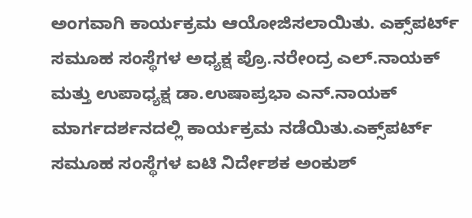ಅಂಗವಾಗಿ ಕಾರ್ಯಕ್ರಮ ಆಯೋಜಿಸಲಾಯಿತು. ಎಕ್ಸ್‌ಪರ್ಟ್ ಸಮೂಹ ಸಂಸ್ಥೆಗಳ ಅಧ್ಯಕ್ಷ ಪ್ರೊ.ನರೇಂದ್ರ ಎಲ್.ನಾಯಕ್ ಮತ್ತು ಉಪಾಧ್ಯಕ್ಷ ಡಾ.ಉಷಾಪ್ರಭಾ ಎನ್.ನಾಯಕ್ ಮಾರ್ಗದರ್ಶನದಲ್ಲಿ ಕಾರ್ಯಕ್ರಮ ನಡೆಯಿತು.ಎಕ್ಸ್‌ಪರ್ಟ್ ಸಮೂಹ ಸಂಸ್ಥೆಗಳ ಐಟಿ ನಿರ್ದೇಶಕ ಅಂಕುಶ್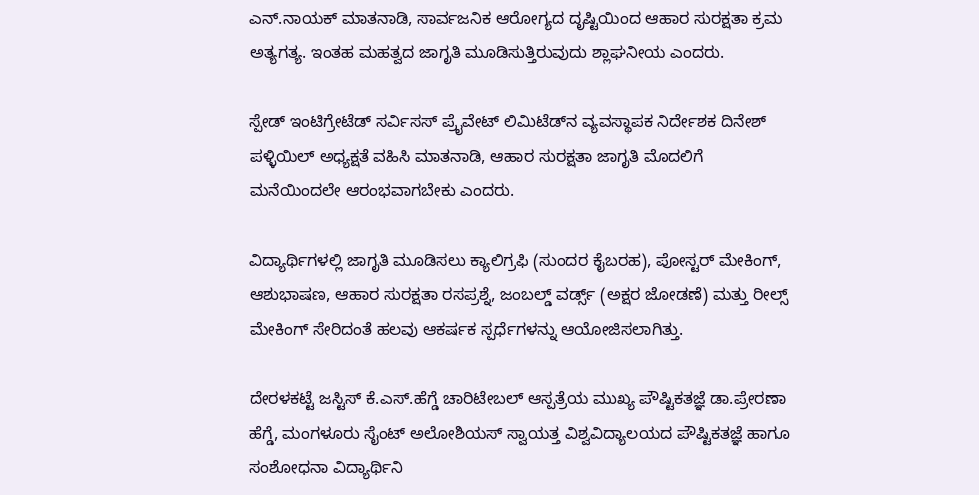ಎನ್.ನಾಯಕ್ ಮಾತನಾಡಿ, ಸಾರ್ವಜನಿಕ ಆರೋಗ್ಯದ ದೃಷ್ಟಿಯಿಂದ ಆಹಾರ ಸುರಕ್ಷತಾ ಕ್ರಮ ಅತ್ಯಗತ್ಯ. ಇಂತಹ ಮಹತ್ವದ ಜಾಗೃತಿ ಮೂಡಿಸುತ್ತಿರುವುದು ಶ್ಲಾಘನೀಯ ಎಂದರು.

ಸ್ಪೇಡ್ ಇಂಟಿಗ್ರೇಟೆಡ್ ಸರ್ವಿಸಸ್ ಪ್ರೈವೇಟ್ ಲಿಮಿಟೆಡ್‌ನ ವ್ಯವಸ್ಥಾಪಕ ನಿರ್ದೇಶಕ ದಿನೇಶ್ ಪಳ್ಳಿಯಿಲ್ ಅಧ್ಯಕ್ಷತೆ ವಹಿಸಿ ಮಾತನಾಡಿ, ಆಹಾರ ಸುರಕ್ಷತಾ ಜಾಗೃತಿ ಮೊದಲಿಗೆ ಮನೆಯಿಂದಲೇ ಆರಂಭವಾಗಬೇಕು ಎಂದರು.

ವಿದ್ಯಾರ್ಥಿಗಳಲ್ಲಿ ಜಾಗೃತಿ ಮೂಡಿಸಲು ಕ್ಯಾಲಿಗ್ರಫಿ (ಸುಂದರ ಕೈಬರಹ), ಪೋಸ್ಟರ್ ಮೇಕಿಂಗ್, ಆಶುಭಾಷಣ, ಆಹಾರ ಸುರಕ್ಷತಾ ರಸಪ್ರಶ್ನೆ, ಜಂಬಲ್ಡ್ ವರ್ಡ್ಸ್ (ಅಕ್ಷರ ಜೋಡಣೆ) ಮತ್ತು ರೀಲ್ಸ್ ಮೇಕಿಂಗ್ ಸೇರಿದಂತೆ ಹಲವು ಆಕರ್ಷಕ ಸ್ಪರ್ಧೆಗಳನ್ನು ಆಯೋಜಿಸಲಾಗಿತ್ತು.

ದೇರಳಕಟ್ಟೆ ಜಸ್ಟಿಸ್ ಕೆ.ಎಸ್.ಹೆಗ್ಡೆ ಚಾರಿಟೇಬಲ್ ಆಸ್ಪತ್ರೆಯ ಮುಖ್ಯ ಪೌಷ್ಟಿಕತಜ್ಞೆ ಡಾ.ಪ್ರೇರಣಾ ಹೆಗ್ಡೆ, ಮಂಗಳೂರು ಸೈಂಟ್ ಅಲೋಶಿಯಸ್ ಸ್ವಾಯತ್ತ ವಿಶ್ವವಿದ್ಯಾಲಯದ ಪೌಷ್ಟಿಕತಜ್ಞೆ ಹಾಗೂ ಸಂಶೋಧನಾ ವಿದ್ಯಾರ್ಥಿನಿ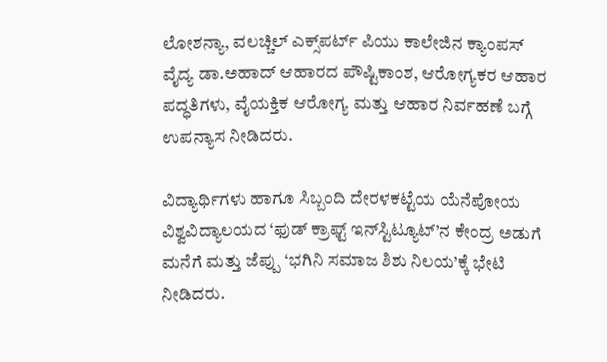ಲೋಶನ್ಯಾ, ವಲಚ್ಚಿಲ್‌ ಎಕ್ಸ್‌ಪರ್ಟ್ ಪಿಯು ಕಾಲೇಜಿನ ಕ್ಯಾಂಪಸ್ ವೈದ್ಯ ಡಾ.ಅಹಾದ್ ಆಹಾರದ ಪೌಷ್ಟಿಕಾಂಶ, ಆರೋಗ್ಯಕರ ಆಹಾರ ಪದ್ಧತಿಗಳು, ವೈಯಕ್ತಿಕ ಆರೋಗ್ಯ ಮತ್ತು ಆಹಾರ ನಿರ್ವಹಣೆ ಬಗ್ಗೆ ಉಪನ್ಯಾಸ ನೀಡಿದರು.

ವಿದ್ಯಾರ್ಥಿಗಳು ಹಾಗೂ ಸಿಬ್ಬಂದಿ ದೇರಳಕಟ್ಟೆಯ ಯೆನೆಪೋಯ ವಿಶ್ವವಿದ್ಯಾಲಯದ ‘ಫುಡ್ ಕ್ರಾಫ್ಟ್ ಇನ್‌ಸ್ಟಿಟ್ಯೂಟ್’ನ ಕೇಂದ್ರ ಅಡುಗೆ ಮನೆಗೆ ಮತ್ತು ಜೆಪ್ಪು ‘ಭಗಿನಿ ಸಮಾಜ ಶಿಶು ನಿಲಯ’ಕ್ಕೆ ಭೇಟಿ ನೀಡಿದರು.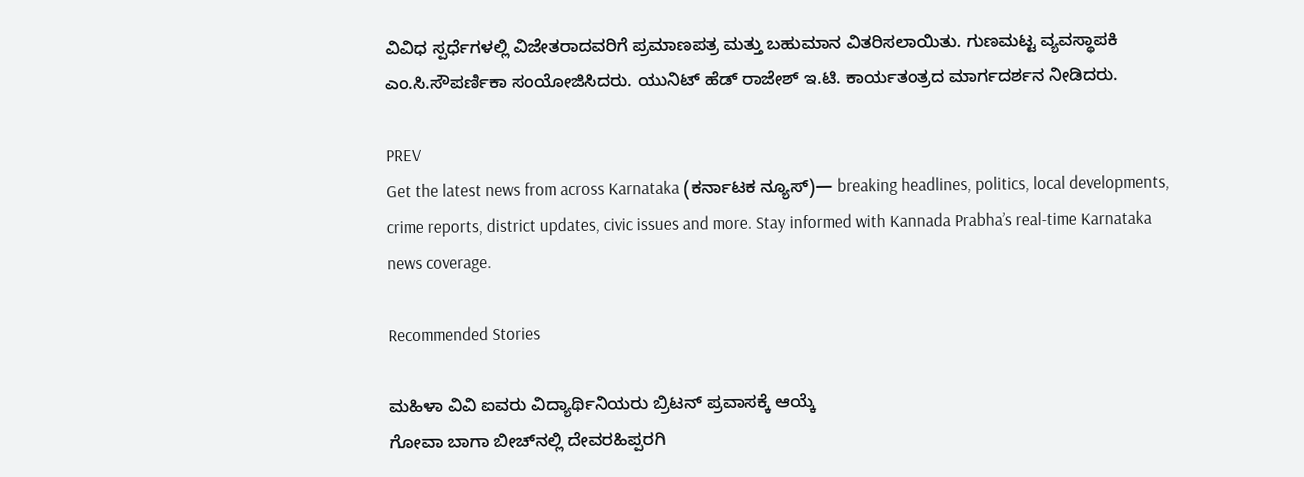ವಿವಿಧ ಸ್ಪರ್ಧೆಗಳಲ್ಲಿ ವಿಜೇತರಾದವರಿಗೆ ಪ್ರಮಾಣಪತ್ರ ಮತ್ತು ಬಹುಮಾನ ವಿತರಿಸಲಾಯಿತು. ಗುಣಮಟ್ಟ ವ್ಯವಸ್ಥಾಪಕಿ ಎಂ.ಸಿ.ಸೌಪರ್ಣಿಕಾ ಸಂಯೋಜಿಸಿದರು. ಯುನಿಟ್ ಹೆಡ್ ರಾಜೇಶ್ ಇ.ಟಿ. ಕಾರ್ಯತಂತ್ರದ ಮಾರ್ಗದರ್ಶನ ನೀಡಿದರು.

PREV
Get the latest news from across Karnataka (ಕರ್ನಾಟಕ ನ್ಯೂಸ್)— breaking headlines, politics, local developments, crime reports, district updates, civic issues and more. Stay informed with Kannada Prabha’s real‑time Karnataka news coverage.

Recommended Stories

ಮಹಿಳಾ ವಿವಿ ಐವರು ವಿದ್ಯಾರ್ಥಿನಿಯರು ಬ್ರಿಟನ್‌ ಪ್ರವಾಸಕ್ಕೆ ಆಯ್ಕೆ
ಗೋವಾ ಬಾಗಾ ಬೀಚ್‌ನಲ್ಲಿ ದೇವರಹಿಪ್ಪರಗಿ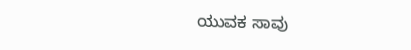ಯುವಕ ಸಾವು